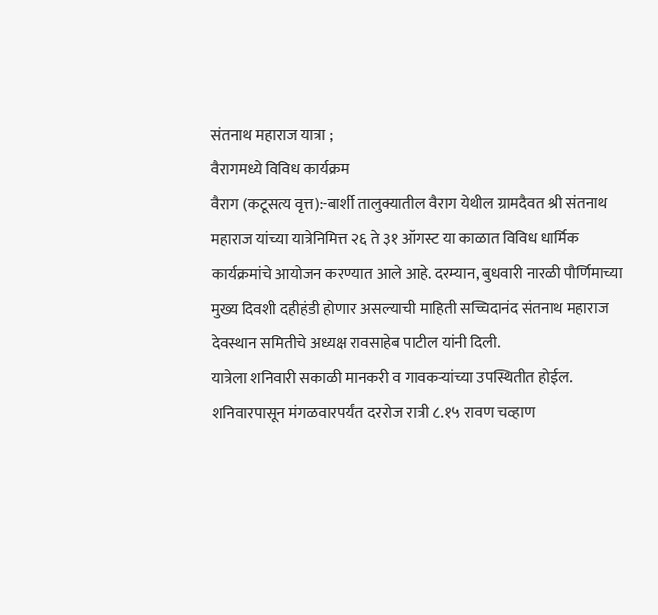संतनाथ महाराज यात्रा ;
वैरागमध्ये विविध कार्यक्रम
वैराग (कटूसत्य वृत्त):-बार्शी तालुक्यातील वैराग येथील ग्रामदैवत श्री संतनाथ महाराज यांच्या यात्रेनिमित्त २६ ते ३१ ऑगस्ट या काळात विविध धार्मिक कार्यक्रमांचे आयोजन करण्यात आले आहे. दरम्यान, बुधवारी नारळी पौर्णिमाच्या मुख्य दिवशी दहीहंडी होणार असल्याची माहिती सच्चिदानंद संतनाथ महाराज देवस्थान समितीचे अध्यक्ष रावसाहेब पाटील यांनी दिली.
यात्रेला शनिवारी सकाळी मानकरी व गावकऱ्यांच्या उपस्थितीत होईल. शनिवारपासून मंगळवारपर्यंत दररोज रात्री ८.१५ रावण चव्हाण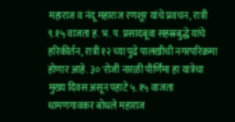महाराज व नंदू महाराज रणशूर यांचे प्रवचन, रात्री ९.१५ वाजता ह. भ. प. प्रसादबूवा सहस्रबुद्धे यांचे हरिकीर्तन, रात्री १२ च्या पुढे पालखीची नगरपरिक्रमा होणार आहे. ३० 'रोजी नारळी पौर्णिमा हा यात्रेचा मुख्य दिवस असून पहाटे ५.१५ वाजता धामणगावकर बोधले महाराज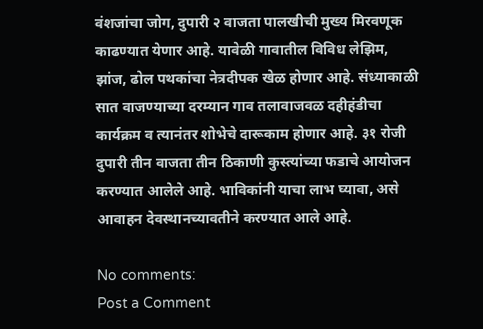वंशजांचा जोग, दुपारी २ वाजता पालखीची मुख्य मिरवणूक काढण्यात येणार आहे. यावेळी गावातील विविध लेझिम, झांज, ढोल पथकांचा नेत्रदीपक खेळ होणार आहे. संध्याकाळी सात वाजण्याच्या दरम्यान गाव तलावाजवळ दहीहंडीचा कार्यक्रम व त्यानंतर शोभेचे दारूकाम होणार आहे. ३१ रोजी दुपारी तीन वाजता तीन ठिकाणी कुस्त्यांच्या फडाचे आयोजन करण्यात आलेले आहे. भाविकांनी याचा लाभ घ्यावा, असे आवाहन देवस्थानच्यावतीने करण्यात आले आहे.

No comments:
Post a Comment